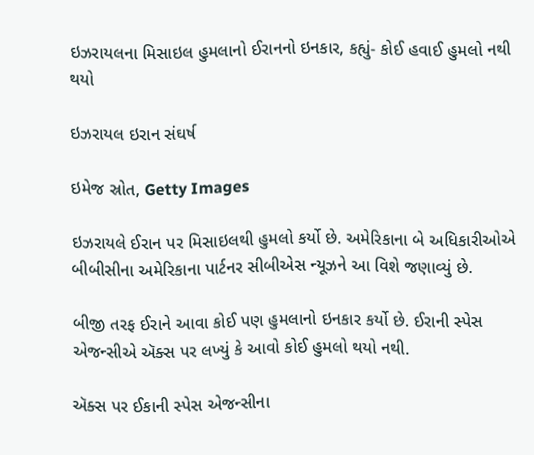ઇઝરાયલના મિસાઇલ હુમલાનો ઈરાનનો ઇનકાર, કહ્યું- કોઈ હવાઈ હુમલો નથી થયો

ઇઝરાયલ ઇરાન સંઘર્ષ

ઇમેજ સ્રોત, Getty Images

ઇઝરાયલે ઈરાન પર મિસાઇલથી હુમલો કર્યો છે. અમેરિકાના બે અધિકારીઓએ બીબીસીના અમેરિકાના પાર્ટનર સીબીએસ ન્યૂઝને આ વિશે જણાવ્યું છે.

બીજી તરફ ઈરાને આવા કોઈ પણ હુમલાનો ઇનકાર કર્યો છે. ઈરાની સ્પેસ એજન્સીએ ઍક્સ પર લખ્યું કે આવો કોઈ હુમલો થયો નથી.

ઍક્સ પર ઈકાની સ્પેસ એજન્સીના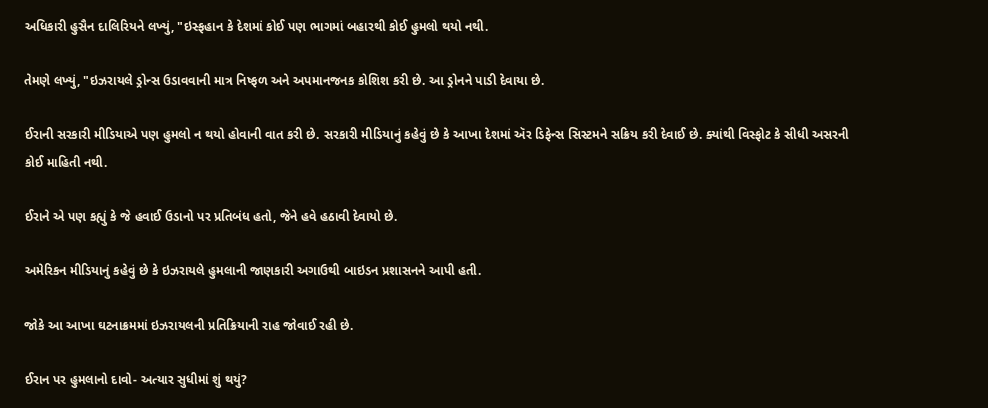અધિકારી હુસૈન દાલિરિયને લખ્યું, "ઇસ્ફહાન કે દેશમાં કોઈ પણ ભાગમાં બહારથી કોઈ હુમલો થયો નથી.

તેમણે લખ્યું, "ઇઝરાયલે ડ્રોન્સ ઉડાવવાની માત્ર નિષ્ફળ અને અપમાનજનક કોશિશ કરી છે. આ ડ્રોનને પાડી દેવાયા છે.

ઈરાની સરકારી મીડિયાએ પણ હુમલો ન થયો હોવાની વાત કરી છે. સરકારી મીડિયાનું કહેવું છે કે આખા દેશમાં ઍર ડિફેન્સ સિસ્ટમને સક્રિય કરી દેવાઈ છે. ક્યાંથી વિસ્ફોટ કે સીધી અસરની કોઈ માહિતી નથી.

ઈરાને એ પણ કહ્યું કે જે હવાઈ ઉડાનો પર પ્રતિબંધ હતો, જેને હવે હઠાવી દેવાયો છે.

અમેરિકન મીડિયાનું કહેવું છે કે ઇઝરાયલે હુમલાની જાણકારી અગાઉથી બાઇડન પ્રશાસનને આપી હતી.

જોકે આ આખા ઘટનાક્રમમાં ઇઝરાયલની પ્રતિક્રિયાની રાહ જોવાઈ રહી છે.

ઈરાન પર હુમલાનો દાવો- અત્યાર સુધીમાં શું થયું?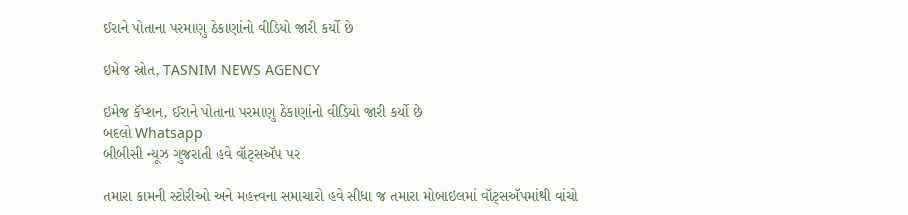ઈરાને પોતાના પરમાણુ ઠેકાણાંનો વીડિયો જારી કર્યો છે

ઇમેજ સ્રોત, TASNIM NEWS AGENCY

ઇમેજ કૅપ્શન, ઈરાને પોતાના પરમાણુ ઠેકાણાંનો વીડિયો જારી કર્યો છે
બદલો Whatsapp
બીબીસી ન્યૂઝ ગુજરાતી હવે વૉટ્સઍપ પર

તમારા કામની સ્ટોરીઓ અને મહત્ત્વના સમાચારો હવે સીધા જ તમારા મોબાઇલમાં વૉટ્સઍપમાંથી વાંચો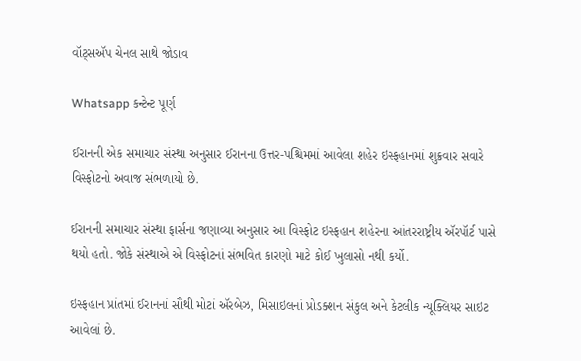વૉટ્સઍપ ચેનલ સાથે જોડાવ

Whatsapp કન્ટેન્ટ પૂર્ણ

ઈરાનની એક સમાચાર સંસ્થા અનુસાર ઈરાનના ઉત્તર-પશ્ચિમમાં આવેલા શહેર ઇસ્ફહાનમાં શુક્રવાર સવારે વિસ્ફોટનો અવાજ સંભળાયો છે.

ઈરાનની સમાચાર સંસ્થા ફાર્સના જણાવ્યા અનુસાર આ વિસ્ફોટ ઇસ્ફહાન શહેરના આંતરરાષ્ટ્રીય ઍરપૉર્ટ પાસે થયો હતો. જોકે સંસ્થાએ એ વિસ્ફોટનાં સંભવિત કારણો માટે કોઈ ખુલાસો નથી કર્યો.

ઇસ્ફહાન પ્રાંતમાં ઈરાનનાં સૌથી મોટાં ઍરબેઝ, મિસાઇલનાં પ્રોડક્શન સંકુલ અને કેટલીક ન્યૂક્લિયર સાઇટ આવેલાં છે.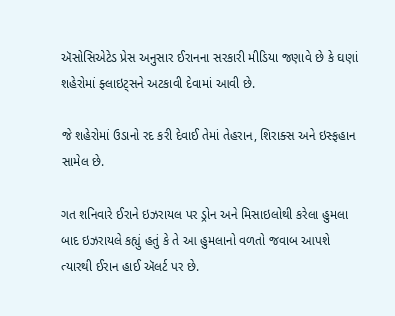ઍસોસિએટેડ પ્રેસ અનુસાર ઈરાનના સરકારી મીડિયા જણાવે છે કે ઘણાં શહેરોમાં ફ્લાઇટ્સને અટકાવી દેવામાં આવી છે.

જે શહેરોમાં ઉડાનો રદ કરી દેવાઈ તેમાં તેહરાન, શિરાક્સ અને ઇસ્ફહાન સામેલ છે.

ગત શનિવારે ઈરાને ઇઝરાયલ પર ડ્રોન અને મિસાઇલોથી કરેલા હુમલા બાદ ઇઝરાયલે કહ્યું હતું કે તે આ હુમલાનો વળતો જવાબ આપશે ત્યારથી ઈરાન હાઈ ઍલર્ટ પર છે.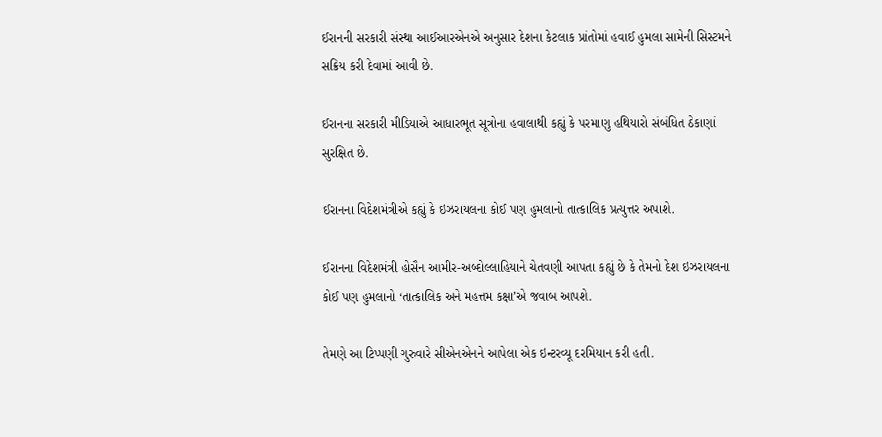ઈરાનની સરકારી સંસ્થા આઈઆરએનએ અનુસાર દેશના કેટલાક પ્રાંતોમાં હવાઈ હુમલા સામેની સિસ્ટમને સક્રિય કરી દેવામાં આવી છે.

ઈરાનના સરકારી મીડિયાએ આધારભૂત સૂત્રોના હવાલાથી કહ્યું કે પરમાણુ હથિયારો સંબંધિત ઠેકાણાં સુરક્ષિત છે.

ઈરાનના વિદેશમંત્રીએ કહ્યું કે ઇઝરાયલના કોઈ પણ હુમલાનો તાત્કાલિક પ્રત્યુત્તર અપાશે.

ઈરાનના વિદેશમંત્રી હોસૈન આમીર-અબ્દોલ્લાહિયાને ચેતવણી આપતા કહ્યું છે કે તેમનો દેશ ઇઝરાયલના કોઈ પણ હુમલાનો ‘તાત્કાલિક અને મહત્તમ કક્ષા’એ જવાબ આપશે.

તેમણે આ ટિપ્પણી ગુરુવારે સીએનએનને આપેલા એક ઇન્ટરવ્યૂ દરમિયાન કરી હતી.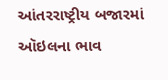આંતરરાષ્ટ્રીય બજારમાં ઑઇલના ભાવ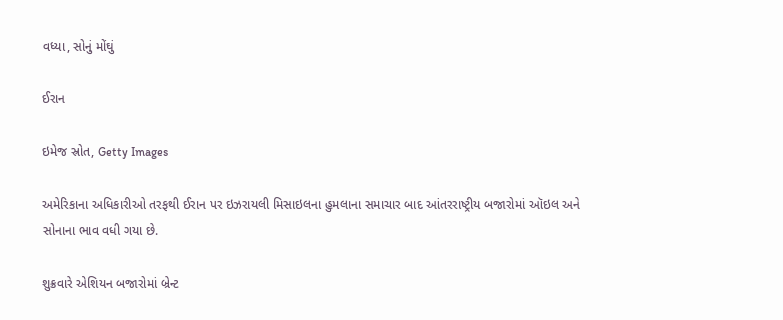વધ્યા, સોનું મોંઘું

ઈરાન

ઇમેજ સ્રોત, Getty Images

અમેરિકાના અધિકારીઓ તરફથી ઈરાન પર ઇઝરાયલી મિસાઇલના હુમલાના સમાચાર બાદ આંતરરાષ્ટ્રીય બજારોમાં ઑઇલ અને સોનાના ભાવ વધી ગયા છે.

શુક્રવારે એશિયન બજારોમાં બ્રેન્ટ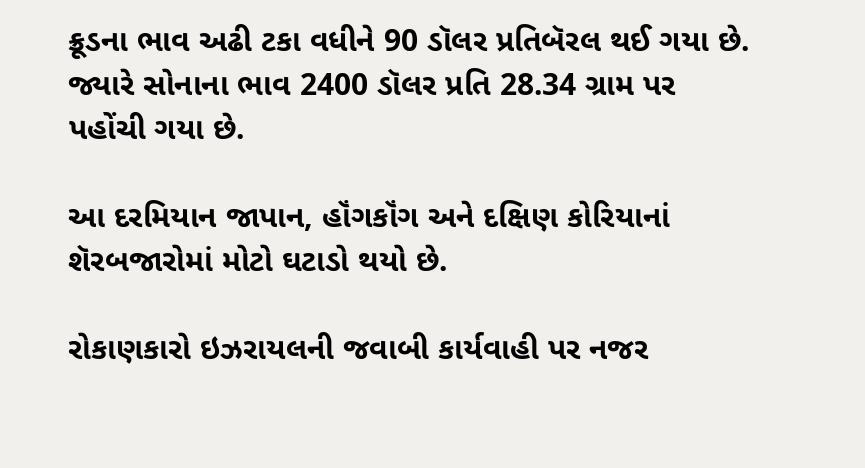ક્રૂડના ભાવ અઢી ટકા વધીને 90 ડૉલર પ્રતિબૅરલ થઈ ગયા છે. જ્યારે સોનાના ભાવ 2400 ડૉલર પ્રતિ 28.34 ગ્રામ પર પહોંચી ગયા છે.

આ દરમિયાન જાપાન, હૉંગકૉંગ અને દક્ષિણ કોરિયાનાં શૅરબજારોમાં મોટો ઘટાડો થયો છે.

રોકાણકારો ઇઝરાયલની જવાબી કાર્યવાહી પર નજર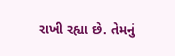રાખી રહ્યા છે. તેમનું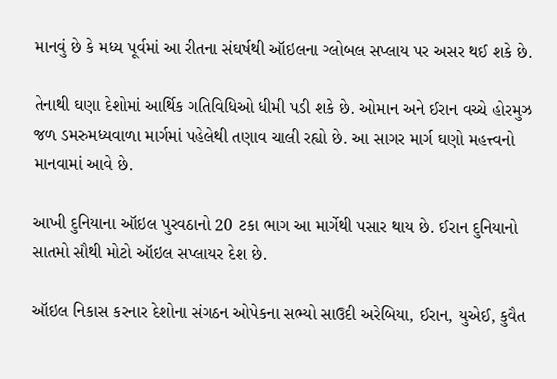માનવું છે કે મધ્ય પૂર્વમાં આ રીતના સંઘર્ષથી ઑઇલના ગ્લોબલ સપ્લાય પર અસર થઈ શકે છે.

તેનાથી ઘણા દેશોમાં આર્થિક ગતિવિધિઓ ધીમી પડી શકે છે. ઓમાન અને ઈરાન વચ્ચે હોરમુઝ જળ ડમરુમધ્યવાળા માર્ગમાં પહેલેથી તણાવ ચાલી રહ્યો છે. આ સાગર માર્ગ ઘણો મહત્ત્વનો માનવામાં આવે છે.

આખી દુનિયાના ઑઇલ પુરવઠાનો 20 ટકા ભાગ આ માર્ગેથી પસાર થાય છે. ઈરાન દુનિયાનો સાતમો સૌથી મોટો ઑઇલ સપ્લાયર દેશ છે.

ઑઇલ નિકાસ કરનાર દેશોના સંગઠન ઓપેકના સભ્યો સાઉદી અરેબિયા, ઈરાન, યુએઈ, કુવૈત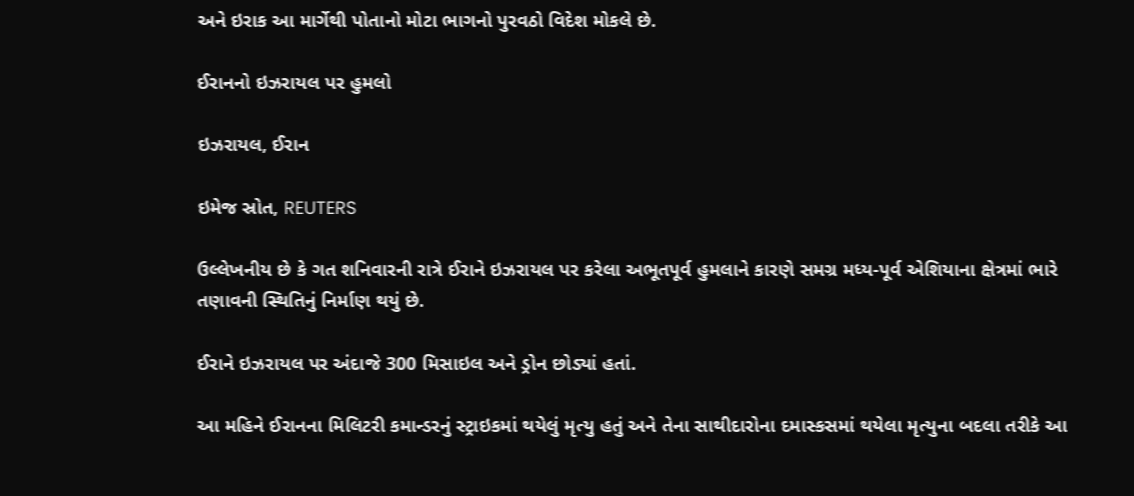અને ઇરાક આ માર્ગેથી પોતાનો મોટા ભાગનો પુરવઠો વિદેશ મોકલે છે.

ઈરાનનો ઇઝરાયલ પર હુમલો

ઇઝરાયલ, ઈરાન

ઇમેજ સ્રોત, REUTERS

ઉલ્લેખનીય છે કે ગત શનિવારની રાત્રે ઈરાને ઇઝરાયલ પર કરેલા અભૂતપૂર્વ હુમલાને કારણે સમગ્ર મધ્ય-પૂર્વ એશિયાના ક્ષેત્રમાં ભારે તણાવની સ્થિતિનું નિર્માણ થયું છે.

ઈરાને ઇઝરાયલ પર અંદાજે 300 મિસાઇલ અને ડ્રોન છોડ્યાં હતાં.

આ મહિને ઈરાનના મિલિટરી કમાન્ડરનું સ્ટ્રાઇકમાં થયેલું મૃત્યુ હતું અને તેના સાથીદારોના દમાસ્કસમાં થયેલા મૃત્યુના બદલા તરીકે આ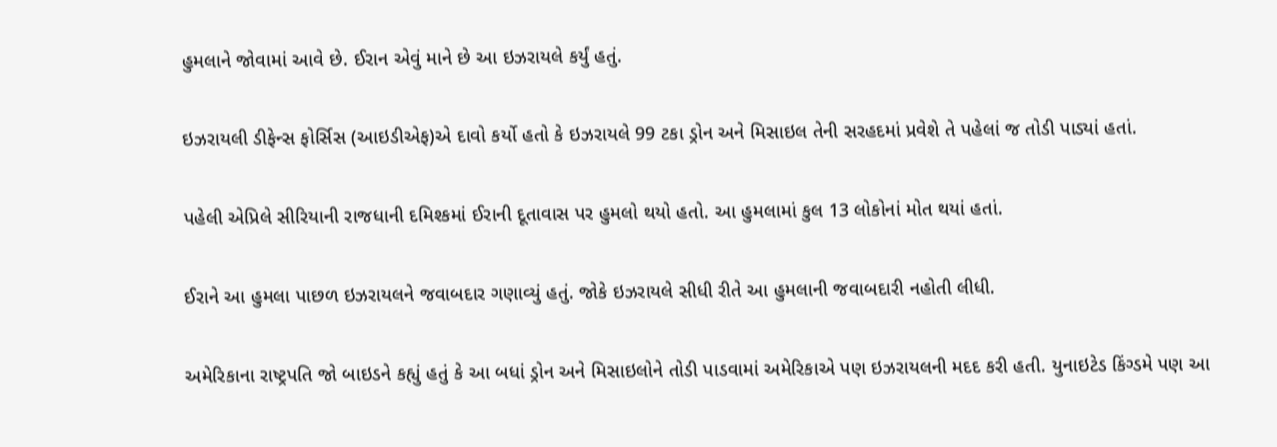હુમલાને જોવામાં આવે છે. ઈરાન એવું માને છે આ ઇઝરાયલે કર્યું હતું.

ઇઝરાયલી ડીફેન્સ ફોર્સિસ (આઇડીએફ)એ દાવો કર્યો હતો કે ઇઝરાયલે 99 ટકા ડ્રોન અને મિસાઇલ તેની સરહદમાં પ્રવેશે તે પહેલાં જ તોડી પાડ્યાં હતાં.

પહેલી એપ્રિલે સીરિયાની રાજધાની દમિશ્કમાં ઈરાની દૂતાવાસ પર હુમલો થયો હતો. આ હુમલામાં કુલ 13 લોકોનાં મોત થયાં હતાં.

ઈરાને આ હુમલા પાછળ ઇઝરાયલને જવાબદાર ગણાવ્યું હતું. જોકે ઇઝરાયલે સીધી રીતે આ હુમલાની જવાબદારી નહોતી લીધી.

અમેરિકાના રાષ્ટ્રપતિ જો બાઇડને કહ્યું હતું કે આ બધાં ડ્રોન અને મિસાઇલોને તોડી પાડવામાં અમેરિકાએ પણ ઇઝરાયલની મદદ કરી હતી. યુનાઇટેડ કિંગ્ડમે પણ આ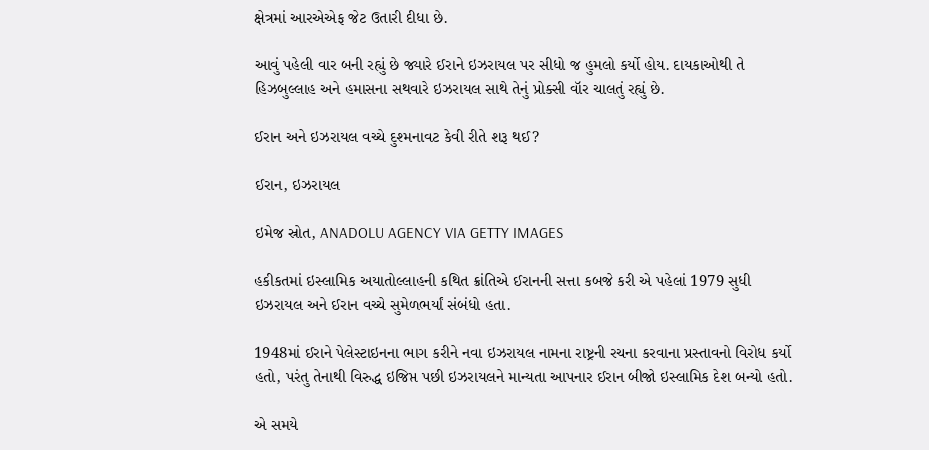ક્ષેત્રમાં આરએએફ જેટ ઉતારી દીધા છે.

આવું પહેલી વાર બની રહ્યું છે જ્યારે ઈરાને ઇઝરાયલ પર સીધો જ હુમલો કર્યો હોય. દાયકાઓથી તે હિઝબુલ્લાહ અને હમાસના સથવારે ઇઝરાયલ સાથે તેનું પ્રોક્સી વૉર ચાલતું રહ્યું છે.

ઈરાન અને ઇઝરાયલ વચ્ચે દુશ્મનાવટ કેવી રીતે શરૂ થઈ?

ઈરાન, ઇઝરાયલ

ઇમેજ સ્રોત, ANADOLU AGENCY VIA GETTY IMAGES

હકીકતમાં ઇસ્લામિક અયાતોલ્લાહની કથિત ક્રાંતિએ ઈરાનની સત્તા કબજે કરી એ પહેલાં 1979 સુધી ઇઝરાયલ અને ઈરાન વચ્ચે સુમેળભર્યાં સંબંધો હતા.

1948માં ઈરાને પેલેસ્ટાઇનના ભાગ કરીને નવા ઇઝરાયલ નામના રાષ્ટ્રની રચના કરવાના પ્રસ્તાવનો વિરોધ કર્યો હતો, પરંતુ તેનાથી વિરુદ્ધ ઇજિપ્ત પછી ઇઝરાયલને માન્યતા આપનાર ઈરાન બીજો ઇસ્લામિક દેશ બન્યો હતો.

એ સમયે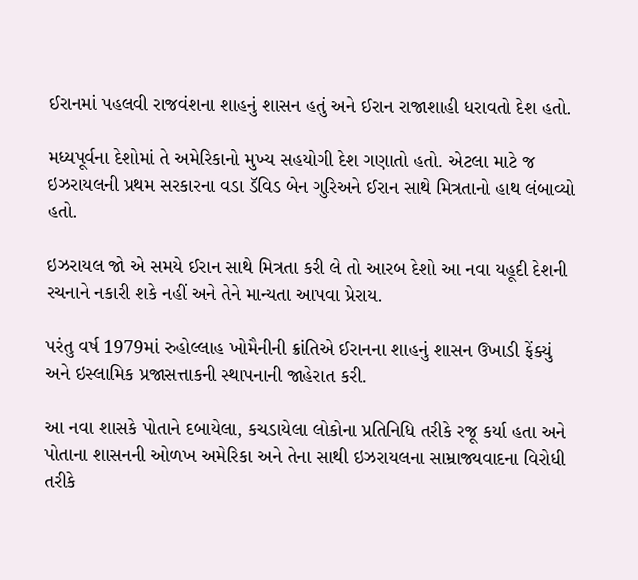ઈરાનમાં પહલવી રાજવંશના શાહનું શાસન હતું અને ઈરાન રાજાશાહી ધરાવતો દેશ હતો.

મધ્યપૂર્વના દેશોમાં તે અમેરિકાનો મુખ્ય સહયોગી દેશ ગણાતો હતો. એટલા માટે જ ઇઝરાયલની પ્રથમ સરકારના વડા ડૅવિડ બેન ગુરિઅને ઈરાન સાથે મિત્રતાનો હાથ લંબાવ્યો હતો.

ઇઝરાયલ જો એ સમયે ઈરાન સાથે મિત્રતા કરી લે તો આરબ દેશો આ નવા યહૂદી દેશની રચનાને નકારી શકે નહીં અને તેને માન્યતા આપવા પ્રેરાય.

પરંતુ વર્ષ 1979માં રુહોલ્લાહ ખોમૈનીની ક્રાંતિએ ઈરાનના શાહનું શાસન ઉખાડી ફેંક્યું અને ઇસ્લામિક પ્રજાસત્તાકની સ્થાપનાની જાહેરાત કરી.

આ નવા શાસકે પોતાને દબાયેલા, કચડાયેલા લોકોના પ્રતિનિધિ તરીકે રજૂ કર્યા હતા અને પોતાના શાસનની ઓળખ અમેરિકા અને તેના સાથી ઇઝરાયલના સામ્રાજ્યવાદના વિરોધી તરીકે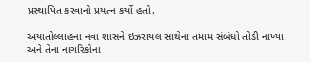પ્રસ્થાપિત કરવાનો પ્રયત્ન કર્યો હતો.

અયાતોલ્લાહના નવા શાસને ઇઝરાયલ સાથેના તમામ સંબંધો તોડી નાખ્યા અને તેના નાગરિકોના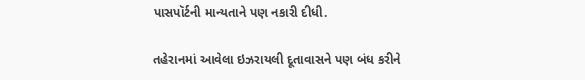પાસપૉર્ટની માન્યતાને પણ નકારી દીધી.

તહેરાનમાં આવેલા ઇઝરાયલી દૂતાવાસને પણ બંધ કરીને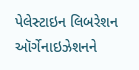પેલેસ્ટાઇન લિબરેશન ઑર્ગેનાઇઝેશનને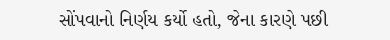સોંપવાનો નિર્ણય કર્યો હતો, જેના કારણે પછી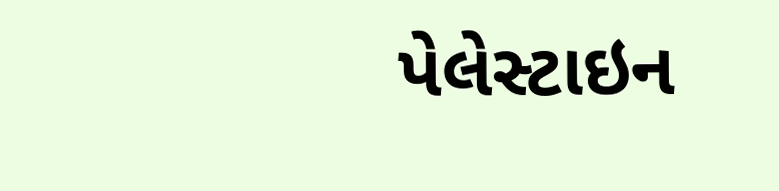પેલેસ્ટાઇન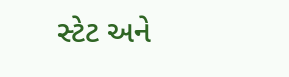સ્ટેટ અને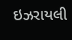ઇઝરાયલી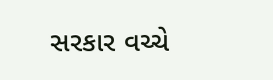સરકાર વચ્ચે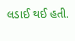લડાઈ થઈ હતી.